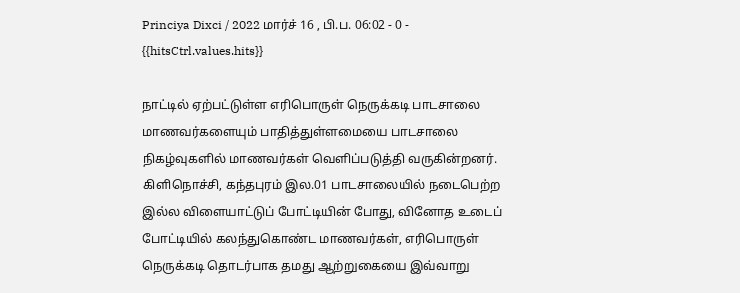Princiya Dixci / 2022 மார்ச் 16 , பி.ப. 06:02 - 0 - {{hitsCtrl.values.hits}}

நாட்டில் ஏற்பட்டுள்ள எரிபொருள் நெருக்கடி பாடசாலை மாணவர்களையும் பாதித்துள்ளமையை பாடசாலை நிகழ்வுகளில் மாணவர்கள் வெளிப்படுத்தி வருகின்றனர்.
கிளிநொச்சி, கந்தபுரம் இல.01 பாடசாலையில் நடைபெற்ற இல்ல விளையாட்டுப் போட்டியின் போது, வினோத உடைப் போட்டியில் கலந்துகொண்ட மாணவர்கள், எரிபொருள் நெருக்கடி தொடர்பாக தமது ஆற்றுகையை இவ்வாறு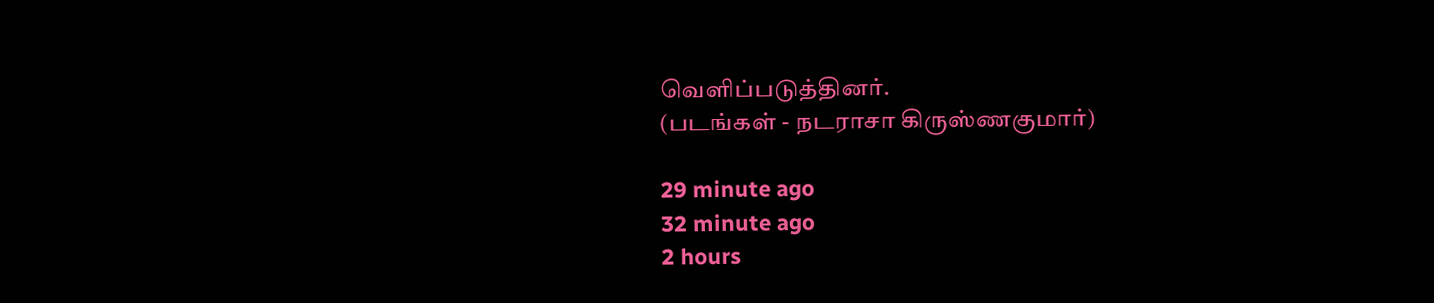வெளிப்படுத்தினர்.
(படங்கள் - நடராசா கிருஸ்ணகுமார்)

29 minute ago
32 minute ago
2 hours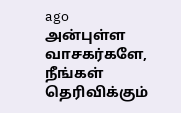ago
அன்புள்ள வாசகர்களே,
நீங்கள் தெரிவிக்கும்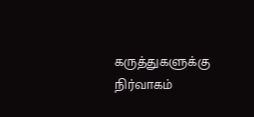கருத்துகளுக்கு நிர்வாகம்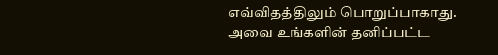எவ்விதத்திலும் பொறுப்பாகாது. அவை உங்களின் தனிப்பட்ட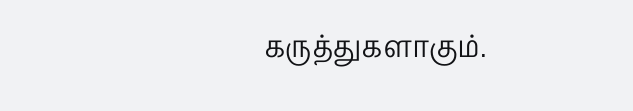கருத்துகளாகும்.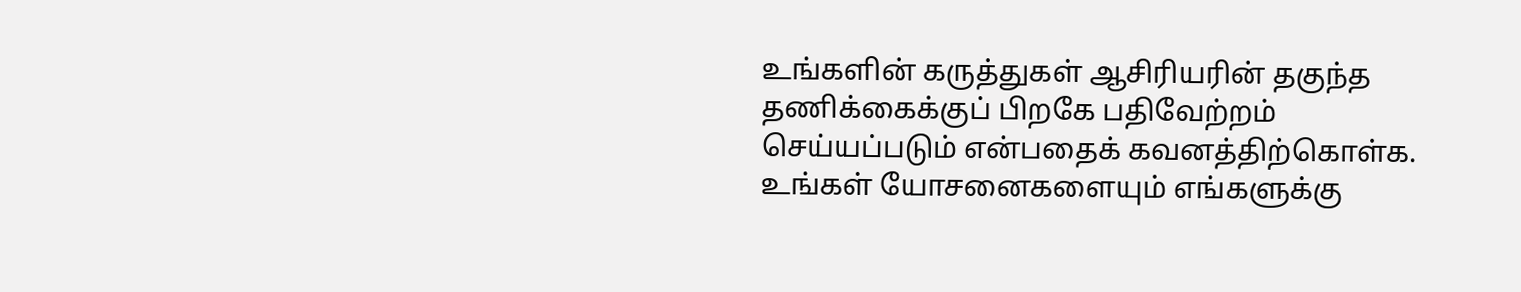உங்களின் கருத்துகள் ஆசிரியரின் தகுந்த தணிக்கைக்குப் பிறகே பதிவேற்றம் செய்யப்படும் என்பதைக் கவனத்திற்கொள்க. உங்கள் யோசனைகளையும் எங்களுக்கு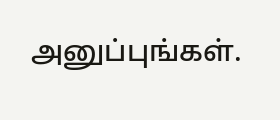அனுப்புங்கள்.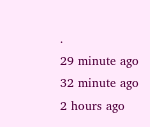.
29 minute ago
32 minute ago
2 hours ago